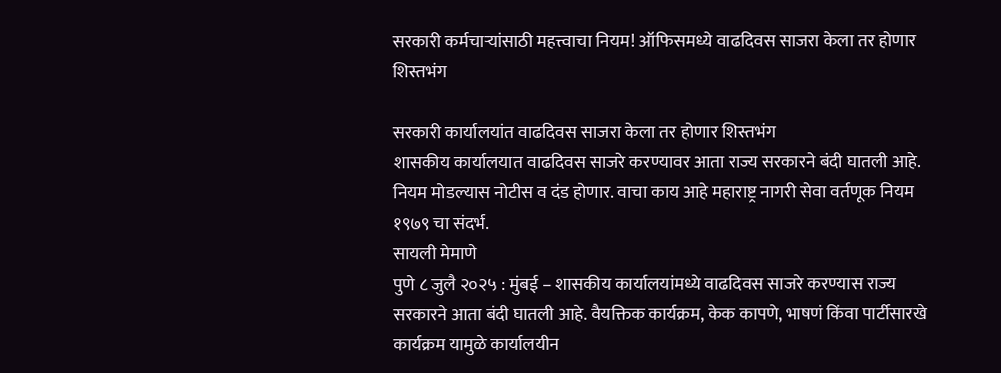सरकारी कर्मचाऱ्यांसाठी महत्त्वाचा नियम! ऑफिसमध्ये वाढदिवस साजरा केला तर होणार शिस्तभंग

सरकारी कार्यालयांत वाढदिवस साजरा केला तर होणार शिस्तभंग
शासकीय कार्यालयात वाढदिवस साजरे करण्यावर आता राज्य सरकारने बंदी घातली आहे. नियम मोडल्यास नोटीस व दंड होणार. वाचा काय आहे महाराष्ट्र नागरी सेवा वर्तणूक नियम १९७९ चा संदर्भ.
सायली मेमाणे
पुणे ८ जुलै २०२५ : मुंबई – शासकीय कार्यालयांमध्ये वाढदिवस साजरे करण्यास राज्य सरकारने आता बंदी घातली आहे. वैयक्तिक कार्यक्रम, केक कापणे, भाषणं किंवा पार्टीसारखे कार्यक्रम यामुळे कार्यालयीन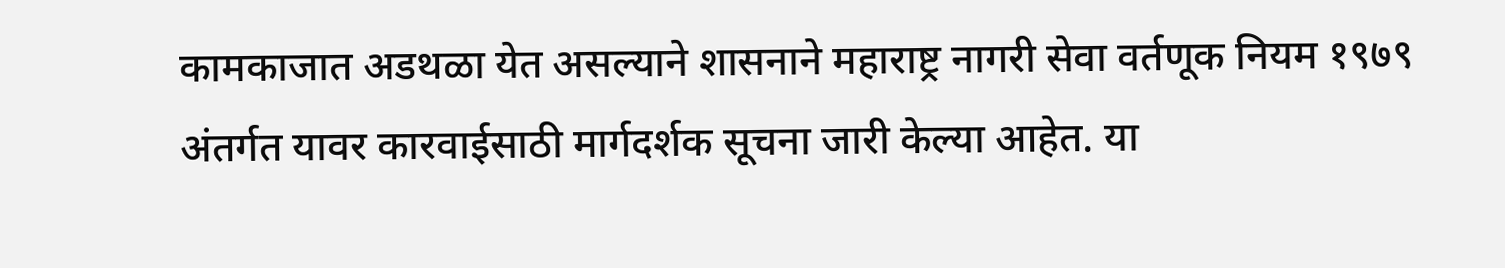कामकाजात अडथळा येत असल्याने शासनाने महाराष्ट्र नागरी सेवा वर्तणूक नियम १९७९ अंतर्गत यावर कारवाईसाठी मार्गदर्शक सूचना जारी केल्या आहेत. या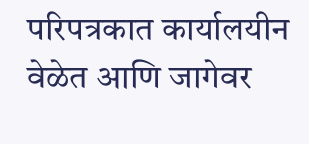परिपत्रकात कार्यालयीन वेळेत आणि जागेवर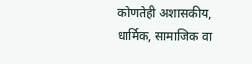कोणतेही अशासकीय, धार्मिक, सामाजिक वा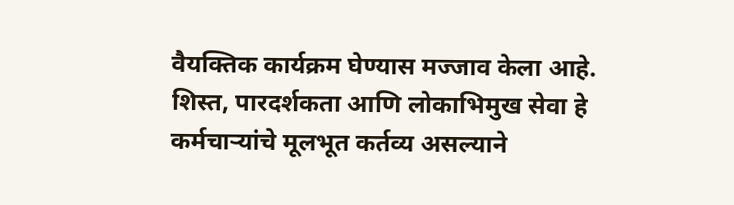वैयक्तिक कार्यक्रम घेण्यास मज्जाव केला आहे.
शिस्त, पारदर्शकता आणि लोकाभिमुख सेवा हे कर्मचाऱ्यांचे मूलभूत कर्तव्य असल्याने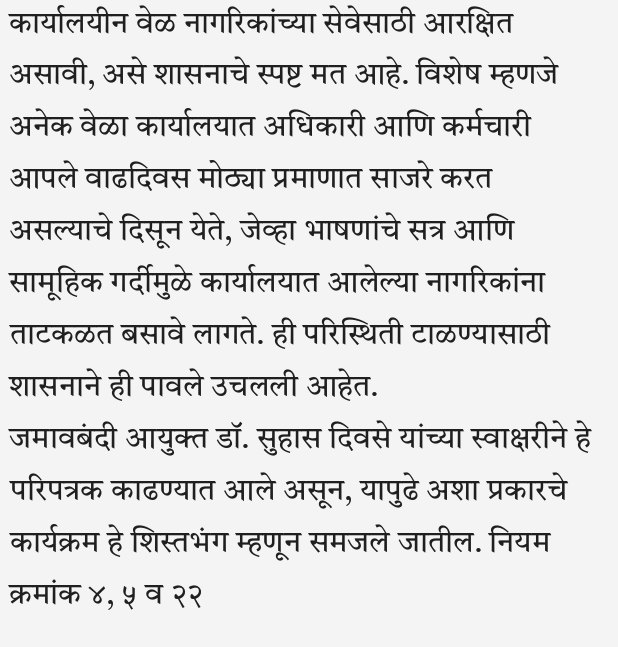कार्यालयीन वेळ नागरिकांच्या सेवेसाठी आरक्षित असावी, असे शासनाचे स्पष्ट मत आहे. विशेष म्हणजे अनेक वेळा कार्यालयात अधिकारी आणि कर्मचारी आपले वाढदिवस मोठ्या प्रमाणात साजरे करत असल्याचे दिसून येते, जेव्हा भाषणांचे सत्र आणि सामूहिक गर्दीमुळे कार्यालयात आलेल्या नागरिकांना ताटकळत बसावे लागते. ही परिस्थिती टाळण्यासाठी शासनाने ही पावले उचलली आहेत.
जमावबंदी आयुक्त डॉ. सुहास दिवसे यांच्या स्वाक्षरीने हे परिपत्रक काढण्यात आले असून, यापुढे अशा प्रकारचे कार्यक्रम हे शिस्तभंग म्हणून समजले जातील. नियम क्रमांक ४, ५ व २२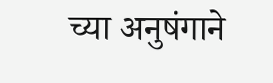च्या अनुषंगाने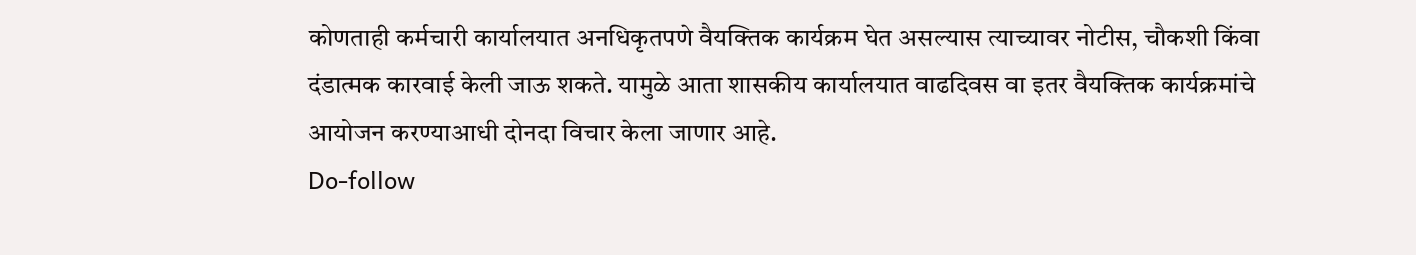कोणताही कर्मचारी कार्यालयात अनधिकृतपणे वैयक्तिक कार्यक्रम घेत असल्यास त्याच्यावर नोटीस, चौकशी किंवा दंडात्मक कारवाई केली जाऊ शकते. यामुळे आता शासकीय कार्यालयात वाढदिवस वा इतर वैयक्तिक कार्यक्रमांचे आयोजन करण्याआधी दोनदा विचार केला जाणार आहे.
Do-follow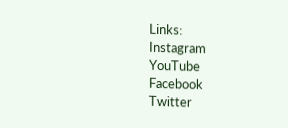Links:
Instagram
YouTube
Facebook
Twitter